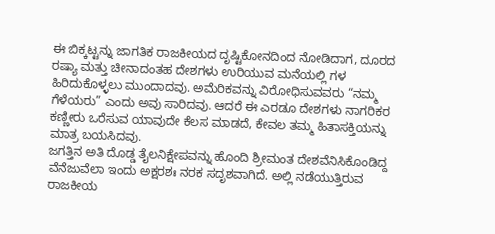ಈ ಬಿಕ್ಕಟ್ಟನ್ನು ಜಾಗತಿಕ ರಾಜಕೀಯದ ದೃಷ್ಟಿಕೋನದಿಂದ ನೋಡಿದಾಗ, ದೂರದ ರಷ್ಯಾ ಮತ್ತು ಚೀನಾದಂತಹ ದೇಶಗಳು ಉರಿಯುವ ಮನೆಯಲ್ಲಿ ಗಳ ಹಿರಿದುಕೊಳ್ಳಲು ಮುಂದಾದವು. ಅಮೆರಿಕವನ್ನು ವಿರೋಧಿಸುವವರು “ನಮ್ಮ ಗೆಳೆಯರು” ಎಂದು ಅವು ಸಾರಿದವು. ಆದರೆ ಈ ಎರಡೂ ದೇಶಗಳು ನಾಗರಿಕರ ಕಣ್ಣೀರು ಒರೆಸುವ ಯಾವುದೇ ಕೆಲಸ ಮಾಡದೆ, ಕೇವಲ ತಮ್ಮ ಹಿತಾಸಕ್ತಿಯನ್ನು ಮಾತ್ರ ಬಯಸಿದವು.
ಜಗತ್ತಿನ ಅತಿ ದೊಡ್ಡ ತೈಲನಿಕ್ಷೇಪವನ್ನು ಹೊಂದಿ ಶ್ರೀಮಂತ ದೇಶವೆನಿಸಿಕೊಂಡಿದ್ದ ವೆನೆಜುವೆಲಾ ಇಂದು ಅಕ್ಷರಶಃ ನರಕ ಸದೃಶವಾಗಿದೆ. ಅಲ್ಲಿ ನಡೆಯುತ್ತಿರುವ ರಾಜಕೀಯ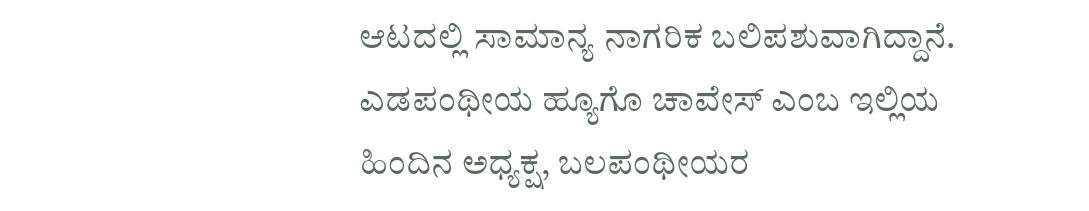ಆಟದಲ್ಲಿ ಸಾಮಾನ್ಯ ನಾಗರಿಕ ಬಲಿಪಶುವಾಗಿದ್ದಾನೆ. ಎಡಪಂಥೀಯ ಹ್ಯೂಗೊ ಚಾವೇಸ್ ಎಂಬ ಇಲ್ಲಿಯ ಹಿಂದಿನ ಅಧ್ಯಕ್ಷ, ಬಲಪಂಥೀಯರ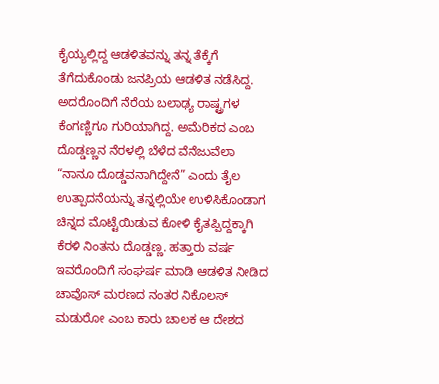ಕೈಯ್ಯಲ್ಲಿದ್ದ ಆಡಳಿತವನ್ನು ತನ್ನ ತೆಕ್ಕೆಗೆ ತೆಗೆದುಕೊಂಡು ಜನಪ್ರಿಯ ಆಡಳಿತ ನಡೆಸಿದ್ದ. ಅದರೊಂದಿಗೆ ನೆರೆಯ ಬಲಾಢ್ಯ ರಾಷ್ಟ್ರಗಳ ಕೆಂಗಣ್ಣಿಗೂ ಗುರಿಯಾಗಿದ್ದ. ಅಮೆರಿಕದ ಎಂಬ ದೊಡ್ಡಣ್ಣನ ನೆರಳಲ್ಲಿ ಬೆಳೆದ ವೆನೆಜುವೆಲಾ “ನಾನೂ ದೊಡ್ಡವನಾಗಿದ್ದೇನೆ” ಎಂದು ತೈಲ ಉತ್ಪಾದನೆಯನ್ನು ತನ್ನಲ್ಲಿಯೇ ಉಳಿಸಿಕೊಂಡಾಗ ಚಿನ್ನದ ಮೊಟ್ಟೆಯಿಡುವ ಕೋಳಿ ಕೈತಪ್ಪಿದ್ದಕ್ಕಾಗಿ ಕೆರಳಿ ನಿಂತನು ದೊಡ್ಡಣ್ಣ. ಹತ್ತಾರು ವರ್ಷ ಇವರೊಂದಿಗೆ ಸಂಘರ್ಷ ಮಾಡಿ ಆಡಳಿತ ನೀಡಿದ ಚಾವೊಸ್ ಮರಣದ ನಂತರ ನಿಕೊಲಸ್ ಮಡುರೋ ಎಂಬ ಕಾರು ಚಾಲಕ ಆ ದೇಶದ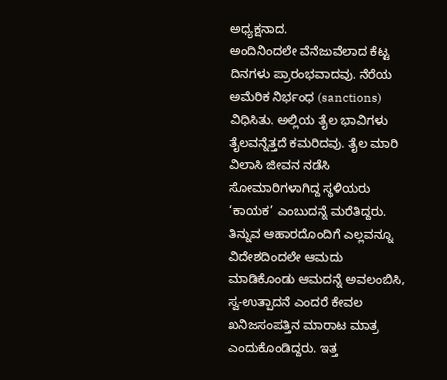ಅಧ್ಯಕ್ಷನಾದ.
ಅಂದಿನಿಂದಲೇ ವೆನೆಜುವೆಲಾದ ಕೆಟ್ಟ ದಿನಗಳು ಪ್ರಾರಂಭವಾದವು. ನೆರೆಯ ಅಮೆರಿಕ ನಿರ್ಭಂಧ (sanctions) ವಿಧಿಸಿತು. ಅಲ್ಲಿಯ ತೈಲ ಭಾವಿಗಳು ತೈಲವನ್ನೆತ್ತದೆ ಕಮರಿದವು. ತೈಲ ಮಾರಿ ವಿಲಾಸಿ ಜೀವನ ನಡೆಸಿ ಸೋಮಾರಿಗಳಾಗಿದ್ದ ಸ್ಥಳಿಯರು ‘ಕಾಯಕ’ ಎಂಬುದನ್ನೆ ಮರೆತಿದ್ದರು. ತಿನ್ನುವ ಆಹಾರದೊಂದಿಗೆ ಎಲ್ಲವನ್ನೂ ವಿದೇಶದಿಂದಲೇ ಆಮದು ಮಾಡಿಕೊಂಡು ಆಮದನ್ನೆ ಅವಲಂಬಿಸಿ, ಸ್ವ-ಉತ್ಪಾದನೆ ಎಂದರೆ ಕೇವಲ ಖನಿಜಸಂಪತ್ತಿನ ಮಾರಾಟ ಮಾತ್ರ ಎಂದುಕೊಂಡಿದ್ದರು. ಇತ್ತ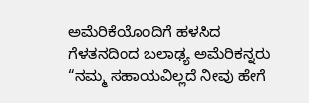ಅಮೆರಿಕೆಯೊಂದಿಗೆ ಹಳಸಿದ ಗೆಳತನದಿಂದ ಬಲಾಢ್ಯ ಅಮೆರಿಕನ್ನರು “ನಮ್ಮ ಸಹಾಯವಿಲ್ಲದೆ ನೀವು ಹೇಗೆ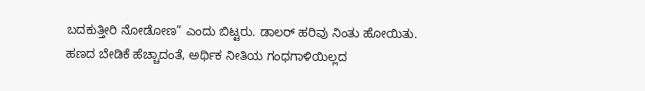ಬದಕುತ್ತೀರಿ ನೋಡೋಣ” ಎಂದು ಬಿಟ್ಟರು. ಡಾಲರ್ ಹರಿವು ನಿಂತು ಹೋಯಿತು.
ಹಣದ ಬೇಡಿಕೆ ಹೆಚ್ಚಾದಂತೆ, ಅರ್ಥಿಕ ನೀತಿಯ ಗಂಧಗಾಳಿಯಿಲ್ಲದ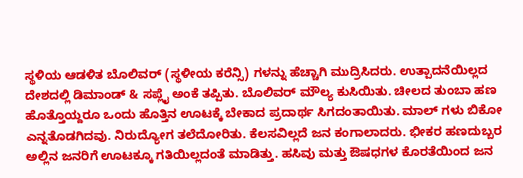ಸ್ಥಳಿಯ ಆಡಳಿತ ಬೊಲಿವರ್ (ಸ್ಥಳೀಯ ಕರೆನ್ಸಿ) ಗಳನ್ನು ಹೆಚ್ಚಾಗಿ ಮುದ್ರಿಸಿದರು. ಉತ್ಪಾದನೆಯಿಲ್ಲದ ದೇಶದಲ್ಲಿ ಡಿಮಾಂಡ್ & ಸಪ್ಲೈ ಅಂಕೆ ತಪ್ಪಿತು. ಬೊಲಿವರ್ ಮೌಲ್ಯ ಕುಸಿಯಿತು. ಚೀಲದ ತುಂಬಾ ಹಣ ಹೊತ್ತೊಯ್ದರೂ ಒಂದು ಹೊತ್ತಿನ ಊಟಕ್ಕೆ ಬೇಕಾದ ಪ್ರದಾರ್ಥ ಸಿಗದಂತಾಯಿತು. ಮಾಲ್ ಗಳು ಬಿಕೋ ಎನ್ನತೊಡಗಿದವು. ನಿರುದ್ಯೋಗ ತಲೆದೋರಿತು. ಕೆಲಸವಿಲ್ಲದೆ ಜನ ಕಂಗಾಲಾದರು. ಭೀಕರ ಹಣದುಬ್ಬರ ಅಲ್ಲಿನ ಜನರಿಗೆ ಊಟಕ್ಕೂ ಗತಿಯಿಲ್ಲದಂತೆ ಮಾಡಿತ್ತು. ಹಸಿವು ಮತ್ತು ಔಷಧಗಳ ಕೊರತೆಯಿಂದ ಜನ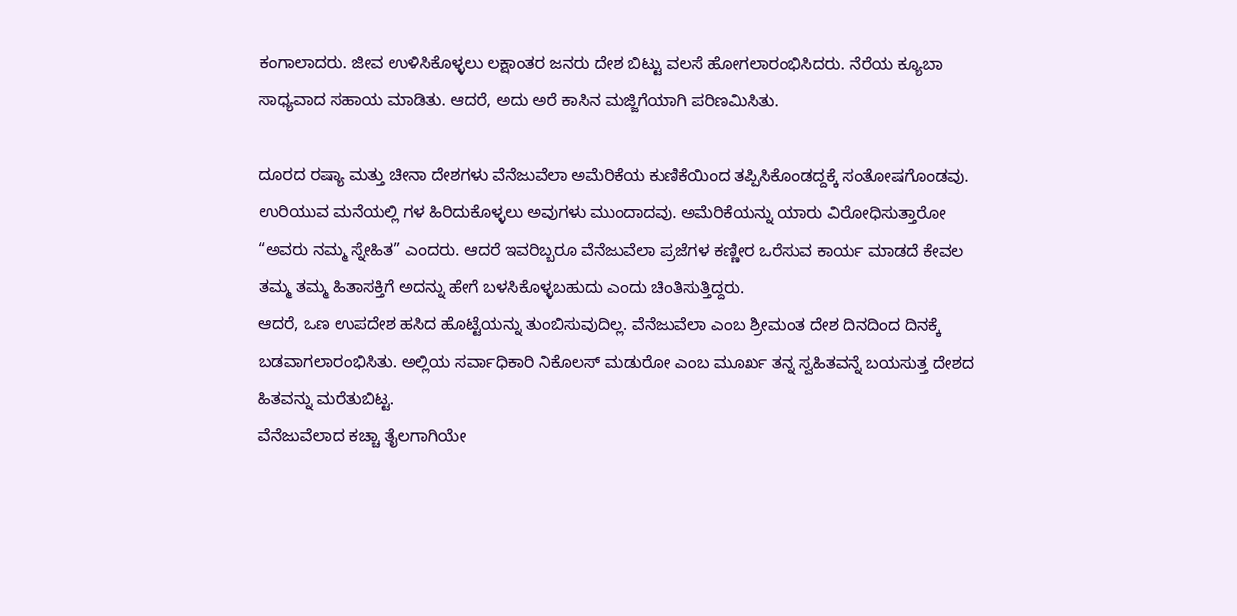ಕಂಗಾಲಾದರು. ಜೀವ ಉಳಿಸಿಕೊಳ್ಳಲು ಲಕ್ಷಾಂತರ ಜನರು ದೇಶ ಬಿಟ್ಟು ವಲಸೆ ಹೋಗಲಾರಂಭಿಸಿದರು. ನೆರೆಯ ಕ್ಯೂಬಾ ಸಾಧ್ಯವಾದ ಸಹಾಯ ಮಾಡಿತು. ಆದರೆ, ಅದು ಅರೆ ಕಾಸಿನ ಮಜ್ಜಿಗೆಯಾಗಿ ಪರಿಣಮಿಸಿತು.

ದೂರದ ರಷ್ಯಾ ಮತ್ತು ಚೀನಾ ದೇಶಗಳು ವೆನೆಜುವೆಲಾ ಅಮೆರಿಕೆಯ ಕುಣಿಕೆಯಿಂದ ತಪ್ಪಿಸಿಕೊಂಡದ್ದಕ್ಕೆ ಸಂತೋಷಗೊಂಡವು. ಉರಿಯುವ ಮನೆಯಲ್ಲಿ ಗಳ ಹಿರಿದುಕೊಳ್ಳಲು ಅವುಗಳು ಮುಂದಾದವು. ಅಮೆರಿಕೆಯನ್ನು ಯಾರು ವಿರೋಧಿಸುತ್ತಾರೋ “ಅವರು ನಮ್ಮ ಸ್ನೇಹಿತ” ಎಂದರು. ಆದರೆ ಇವರಿಬ್ಬರೂ ವೆನೆಜುವೆಲಾ ಪ್ರಜೆಗಳ ಕಣ್ಣೀರ ಒರೆಸುವ ಕಾರ್ಯ ಮಾಡದೆ ಕೇವಲ ತಮ್ಮ ತಮ್ಮ ಹಿತಾಸಕ್ತಿಗೆ ಅದನ್ನು ಹೇಗೆ ಬಳಸಿಕೊಳ್ಳಬಹುದು ಎಂದು ಚಿಂತಿಸುತ್ತಿದ್ದರು.
ಆದರೆ, ಒಣ ಉಪದೇಶ ಹಸಿದ ಹೊಟ್ಟೆಯನ್ನು ತುಂಬಿಸುವುದಿಲ್ಲ. ವೆನೆಜುವೆಲಾ ಎಂಬ ಶ್ರೀಮಂತ ದೇಶ ದಿನದಿಂದ ದಿನಕ್ಕೆ ಬಡವಾಗಲಾರಂಭಿಸಿತು. ಅಲ್ಲಿಯ ಸರ್ವಾಧಿಕಾರಿ ನಿಕೊಲಸ್ ಮಡುರೋ ಎಂಬ ಮೂರ್ಖ ತನ್ನ ಸ್ವಹಿತವನ್ನೆ ಬಯಸುತ್ತ ದೇಶದ ಹಿತವನ್ನು ಮರೆತುಬಿಟ್ಟ.
ವೆನೆಜುವೆಲಾದ ಕಚ್ಚಾ ತೈಲಗಾಗಿಯೇ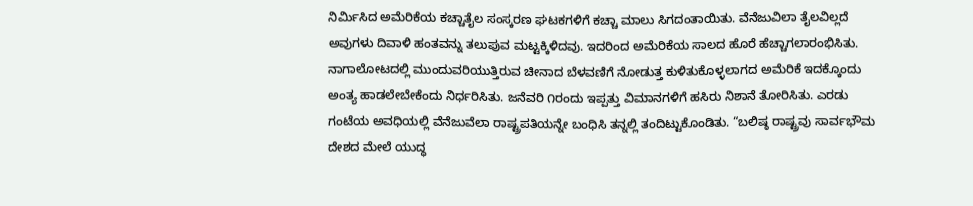ನಿರ್ಮಿಸಿದ ಅಮೆರಿಕೆಯ ಕಚ್ಚಾತೈಲ ಸಂಸ್ಕರಣ ಘಟಕಗಳಿಗೆ ಕಚ್ಚಾ ಮಾಲು ಸಿಗದಂತಾಯಿತು. ವೆನೆಜುವಿಲಾ ತೈಲವಿಲ್ಲದೆ ಅವುಗಳು ದಿವಾಳಿ ಹಂತವನ್ನು ತಲುಪುವ ಮಟ್ಟಕ್ಕಿಳಿದವು. ಇದರಿಂದ ಅಮೆರಿಕೆಯ ಸಾಲದ ಹೊರೆ ಹೆಚ್ಚಾಗಲಾರಂಭಿಸಿತು. ನಾಗಾಲೋಟದಲ್ಲಿ ಮುಂದುವರಿಯುತ್ತಿರುವ ಚೀನಾದ ಬೆಳವಣಿಗೆ ನೋಡುತ್ತ ಕುಳಿತುಕೊಳ್ಳಲಾಗದ ಅಮೆರಿಕೆ ಇದಕ್ಕೊಂದು ಅಂತ್ಯ ಹಾಡಲೇಬೇಕೆಂದು ನಿರ್ಧರಿಸಿತು. ಜನೆವರಿ ೧ರಂದು ಇಪ್ಪತ್ತು ವಿಮಾನಗಳಿಗೆ ಹಸಿರು ನಿಶಾನೆ ತೋರಿಸಿತು. ಎರಡು ಗಂಟೆಯ ಅವಧಿಯಲ್ಲಿ ವೆನೆಜುವೆಲಾ ರಾಷ್ಟ್ರಪತಿಯನ್ನೇ ಬಂಧಿಸಿ ತನ್ನಲ್ಲಿ ತಂದಿಟ್ಟುಕೊಂಡಿತು. “ಬಲಿಷ್ಠ ರಾಷ್ಟ್ರವು ಸಾರ್ವಭೌಮ ದೇಶದ ಮೇಲೆ ಯುದ್ಧ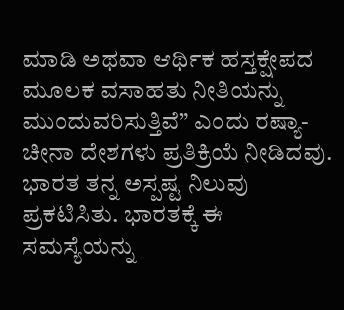ಮಾಡಿ ಅಥವಾ ಆರ್ಥಿಕ ಹಸ್ತಕ್ಷೇಪದ ಮೂಲಕ ವಸಾಹತು ನೀತಿಯನ್ನು ಮುಂದುವರಿಸುತ್ತಿವೆ” ಎಂದು ರಷ್ಯಾ- ಚೀನಾ ದೇಶಗಳು ಪ್ರತಿಕ್ರಿಯೆ ನೀಡಿದವು. ಭಾರತ ತನ್ನ ಅಸ್ಪಷ್ಟ ನಿಲುವು ಪ್ರಕಟಿಸಿತು. ಭಾರತಕ್ಕೆ ಈ ಸಮಸ್ಯೆಯನ್ನು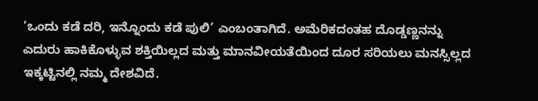‘ಒಂದು ಕಡೆ ದರಿ, ಇನ್ನೊಂದು ಕಡೆ ಪುಲಿ’ ಎಂಬಂತಾಗಿದೆ. ಅಮೆರಿಕದಂತಹ ದೊಡ್ಡಣ್ಣನನ್ನು ಎದುರು ಹಾಕಿಕೊಳ್ಳುವ ಶಕ್ತಿಯಿಲ್ಲದ ಮತ್ತು ಮಾನವೀಯತೆಯಿಂದ ದೂರ ಸರಿಯಲು ಮನಸ್ಸಿಲ್ಲದ ಇಕ್ಕಟ್ಟಿನಲ್ಲಿ ನಮ್ಮ ದೇಶವಿದೆ.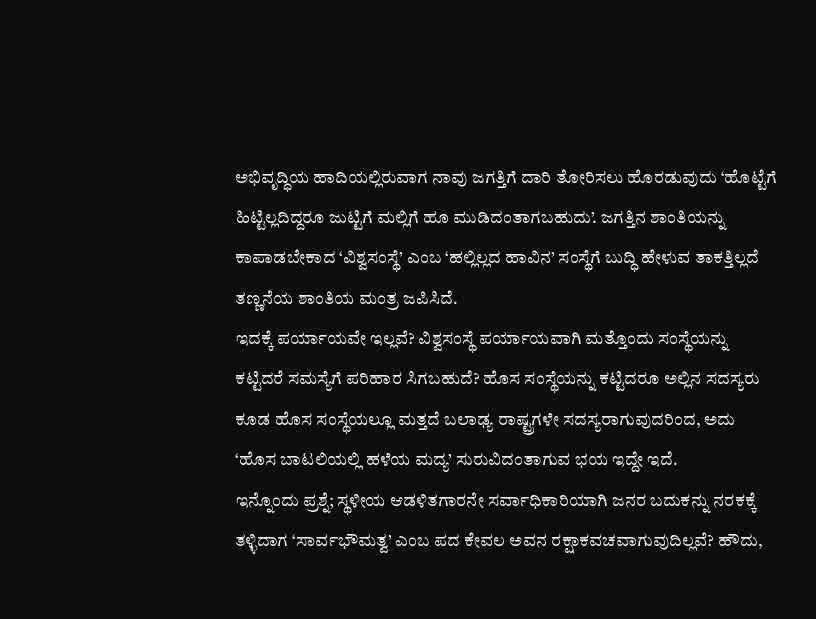ಅಭಿವೃದ್ಧಿಯ ಹಾದಿಯಲ್ಲಿರುವಾಗ ನಾವು ಜಗತ್ತಿಗೆ ದಾರಿ ತೋರಿಸಲು ಹೊರಡುವುದು ‘ಹೊಟ್ಟೆಗೆ ಹಿಟ್ಟಿಲ್ಲದಿದ್ದರೂ ಜುಟ್ಟಿಗೆ ಮಲ್ಲಿಗೆ ಹೂ ಮುಡಿದಂತಾಗಬಹುದು’. ಜಗತ್ತಿನ ಶಾಂತಿಯನ್ನು ಕಾಪಾಡಬೇಕಾದ ‘ವಿಶ್ವಸಂಸ್ಥೆ’ ಎಂಬ ‘ಹಲ್ಲಿಲ್ಲದ ಹಾವಿನ’ ಸಂಸ್ಥೆಗೆ ಬುದ್ಧಿ ಹೇಳುವ ತಾಕತ್ತಿಲ್ಲದೆ ತಣ್ಣನೆಯ ಶಾಂತಿಯ ಮಂತ್ರ ಜಪಿಸಿದೆ.
ಇದಕ್ಕೆ ಪರ್ಯಾಯವೇ ಇಲ್ಲವೆ? ವಿಶ್ವಸಂಸ್ಥೆ ಪರ್ಯಾಯವಾಗಿ ಮತ್ತೊಂದು ಸಂಸ್ಥೆಯನ್ನು ಕಟ್ಟಿದರೆ ಸಮಸ್ಯೆಗೆ ಪರಿಹಾರ ಸಿಗಬಹುದೆ? ಹೊಸ ಸಂಸ್ಥೆಯನ್ನು ಕಟ್ಟಿದರೂ ಅಲ್ಲಿನ ಸದಸ್ಯರು ಕೂಡ ಹೊಸ ಸಂಸ್ಥೆಯಲ್ಲೂ ಮತ್ತದೆ ಬಲಾಢ್ಯ ರಾಷ್ಟ್ರಗಳೇ ಸದಸ್ಯರಾಗುವುದರಿಂದ, ಅದು ‘ಹೊಸ ಬಾಟಲಿಯಲ್ಲಿ ಹಳೆಯ ಮದ್ಯ’ ಸುರುವಿದಂತಾಗುವ ಭಯ ಇದ್ದೇ ಇದೆ.
ಇನ್ನೊಂದು ಪ್ರಶ್ನೆ; ಸ್ಥಳೀಯ ಆಡಳಿತಗಾರನೇ ಸರ್ವಾಧಿಕಾರಿಯಾಗಿ ಜನರ ಬದುಕನ್ನು ನರಕಕ್ಕೆ ತಳ್ಳಿದಾಗ ‘ಸಾರ್ವಭೌಮತ್ವ’ ಎಂಬ ಪದ ಕೇವಲ ಅವನ ರಕ್ಷಾಕವಚವಾಗುವುದಿಲ್ಲವೆ? ಹೌದು,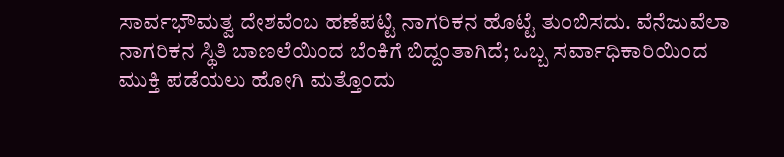ಸಾರ್ವಭೌಮತ್ವ ದೇಶವೆಂಬ ಹಣೆಪಟ್ಟಿ ನಾಗರಿಕನ ಹೊಟ್ಟೆ ತುಂಬಿಸದು. ವೆನೆಜುವೆಲಾ ನಾಗರಿಕನ ಸ್ಥಿತಿ ಬಾಣಲೆಯಿಂದ ಬೆಂಕಿಗೆ ಬಿದ್ದಂತಾಗಿದೆ; ಒಬ್ಬ ಸರ್ವಾಧಿಕಾರಿಯಿಂದ ಮುಕ್ತಿ ಪಡೆಯಲು ಹೋಗಿ ಮತ್ತೊಂದು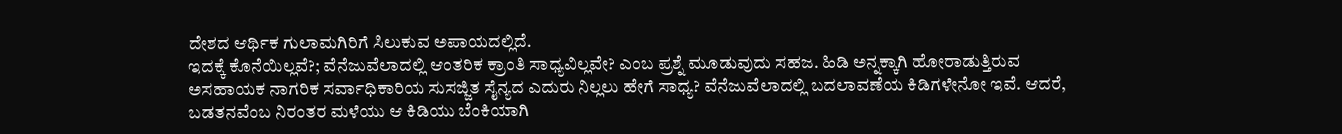ದೇಶದ ಆರ್ಥಿಕ ಗುಲಾಮಗಿರಿಗೆ ಸಿಲುಕುವ ಅಪಾಯದಲ್ಲಿದೆ.
ಇದಕ್ಕೆ ಕೊನೆಯಿಲ್ಲವೆ?; ವೆನೆಜುವೆಲಾದಲ್ಲಿ ಆಂತರಿಕ ಕ್ರಾಂತಿ ಸಾಧ್ಯವಿಲ್ಲವೇ? ಎಂಬ ಪ್ರಶ್ನೆ ಮೂಡುವುದು ಸಹಜ. ಹಿಡಿ ಅನ್ನಕ್ಕಾಗಿ ಹೋರಾಡುತ್ತಿರುವ ಅಸಹಾಯಕ ನಾಗರಿಕ ಸರ್ವಾಧಿಕಾರಿಯ ಸುಸಜ್ಜಿತ ಸೈನ್ಯದ ಎದುರು ನಿಲ್ಲಲು ಹೇಗೆ ಸಾಧ್ಯ? ವೆನೆಜುವೆಲಾದಲ್ಲಿ ಬದಲಾವಣೆಯ ಕಿಡಿಗಳೇನೋ ಇವೆ. ಆದರೆ, ಬಡತನವೆಂಬ ನಿರಂತರ ಮಳೆಯು ಆ ಕಿಡಿಯು ಬೆಂಕಿಯಾಗಿ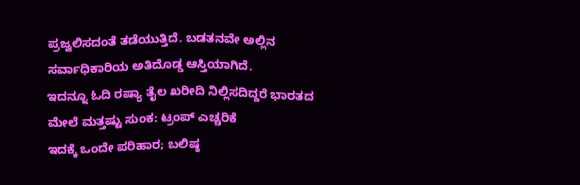ಪ್ರಜ್ವಲಿಸದಂತೆ ತಡೆಯುತ್ತಿದೆ. ಬಡತನವೇ ಅಲ್ಲಿನ ಸರ್ವಾಧಿಕಾರಿಯ ಅತಿದೊಡ್ಡ ಆಸ್ತಿಯಾಗಿದೆ.
ಇದನ್ನೂ ಓದಿ ರಷ್ಯಾ ತೈಲ ಖರೀದಿ ನಿಲ್ಲಿಸದಿದ್ದರೆ ಭಾರತದ ಮೇಲೆ ಮತ್ತಷ್ಟು ಸುಂಕ: ಟ್ರಂಪ್ ಎಚ್ಚರಿಕೆ
ಇದಕ್ಕೆ ಒಂದೇ ಪರಿಹಾರ; ಬಲಿಷ್ಠ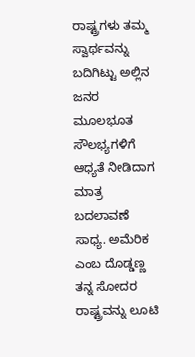ರಾಷ್ಟ್ರಗಳು ತಮ್ಮ ಸ್ವಾರ್ಥವನ್ನು ಬದಿಗಿಟ್ಟು ಅಲ್ಲಿನ ಜನರ ಮೂಲಭೂತ ಸೌಲಭ್ಯಗಳಿಗೆ ಆಧ್ಯತೆ ನೀಡಿದಾಗ ಮಾತ್ರ ಬದಲಾವಣೆ ಸಾಧ್ಯ. ಅಮೆರಿಕ ಎಂಬ ದೊಡ್ಡಣ್ಣ ತನ್ನ ಸೋದರ ರಾಷ್ಟ್ರವನ್ನು ಲೂಟಿ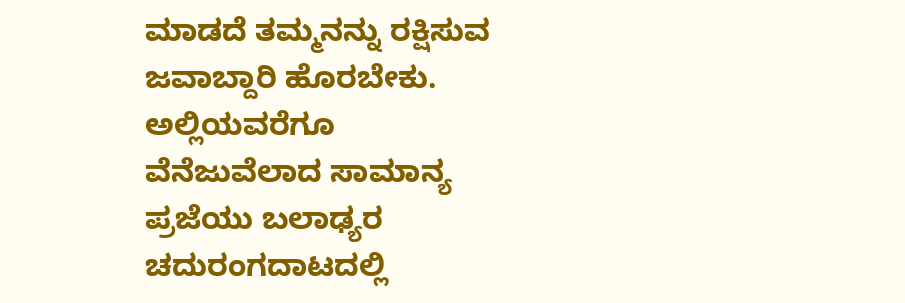ಮಾಡದೆ ತಮ್ಮನನ್ನು ರಕ್ಷಿಸುವ ಜವಾಬ್ದಾರಿ ಹೊರಬೇಕು. ಅಲ್ಲಿಯವರೆಗೂ ವೆನೆಜುವೆಲಾದ ಸಾಮಾನ್ಯ ಪ್ರಜೆಯು ಬಲಾಢ್ಯರ ಚದುರಂಗದಾಟದಲ್ಲಿ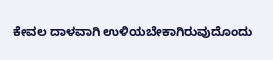ಕೇವಲ ದಾಳವಾಗಿ ಉಳಿಯಬೇಕಾಗಿರುವುದೊಂದು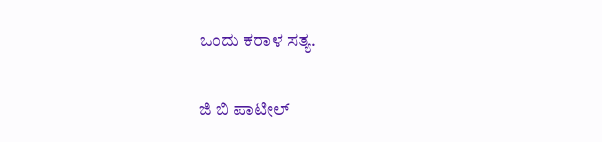ಒಂದು ಕರಾಳ ಸತ್ಯ.

ಜಿ ಬಿ ಪಾಟೀಲ್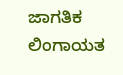ಜಾಗತಿಕ ಲಿಂಗಾಯತ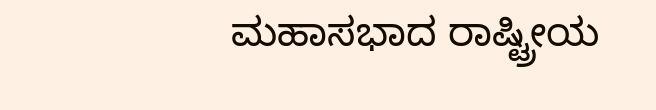ಮಹಾಸಭಾದ ರಾಷ್ಟ್ರೀಯ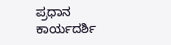ಪ್ರಧಾನ ಕಾರ್ಯದರ್ಶಿ